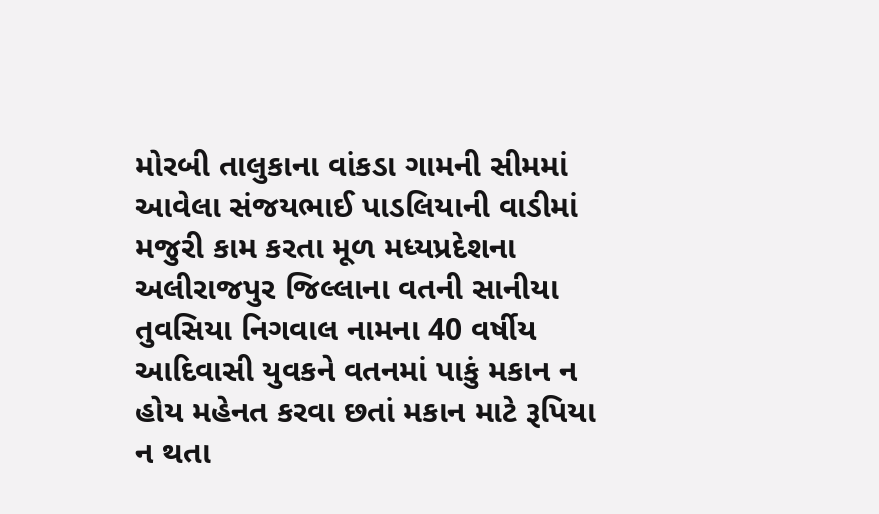મોરબી તાલુકાના વાંકડા ગામની સીમમાં આવેલા સંજયભાઈ પાડલિયાની વાડીમાં મજુરી કામ કરતા મૂળ મધ્યપ્રદેશના અલીરાજપુર જિલ્લાના વતની સાનીયા તુવસિયા નિગવાલ નામના 40 વર્ષીય આદિવાસી યુવકને વતનમાં પાકું મકાન ન હોય મહેનત કરવા છતાં મકાન માટે રૂપિયા ન થતા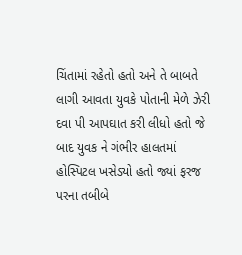ચિંતામાં રહેતો હતો અને તે બાબતે લાગી આવતા યુવકે પોતાની મેળે ઝેરી દવા પી આપઘાત કરી લીધો હતો જે બાદ યુવક ને ગંભીર હાલતમાં હોસ્પિટલ ખસેડ્યો હતો જ્યાં ફરજ પરના તબીબે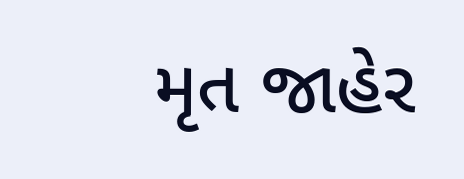મૃત જાહેર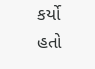કર્યો હતો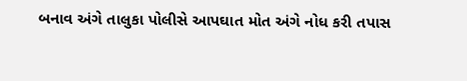બનાવ અંગે તાલુકા પોલીસે આપઘાત મોત અંગે નોધ કરી તપાસ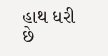હાથ ધરી છે